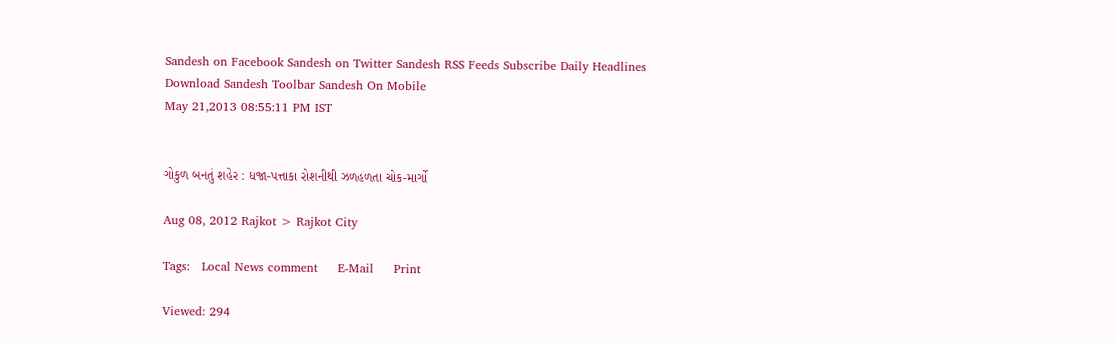Sandesh on Facebook Sandesh on Twitter Sandesh RSS Feeds Subscribe Daily Headlines Download Sandesh Toolbar Sandesh On Mobile
May 21,2013 08:55:11 PM IST


ગોકુળ બનતું શહેર : ધજા-પત્તાકા રોશનીથી ઝળહળતા ચોક-માર્ગો

Aug 08, 2012 Rajkot > Rajkot City

Tags:   Local News comment     E-Mail     Print

Viewed: 294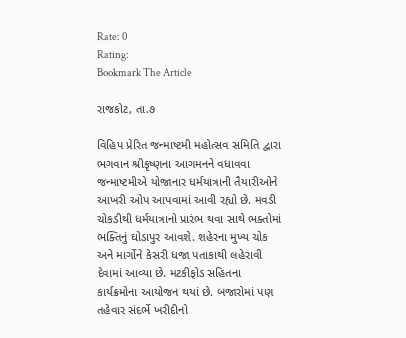Rate: 0
Rating:
Bookmark The Article

રાજકોટ, તા.૭

વિહિપ પ્રેરિત જન્માષ્ટમી મહોત્સવ સમિતિ દ્વારા ભગવાન શ્રીકૃષ્ણના આગમનને વધાવવા જન્માષ્ટમીએ યોજાનાર ધર્મયાત્રાની તૈયારીઓને આખરી ઓપ આપવામાં આવી રહ્યો છે. મવડી ચોકડીથી ધર્મયાત્રાનો પ્રારંભ થવા સાથે ભક્તોમાં ભક્તિનું ઘોડાપુર આવશે. શહેરના મુખ્ય ચોક અને માર્ગોને કેસરી ધજા પતાકાથી લહેરાવી દેવામાં આવ્યા છે. મટકીફોડ સહિતના કાર્યક્રમોના આયોજન થયાં છે. બજારોમાં પણ તહેવાર સંદર્ભે ખરીદીનો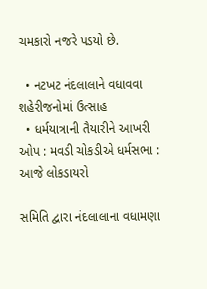ચમકારો નજરે પડયો છે.

  • નટખટ નંદલાલાને વધાવવા શહેરીજનોમાં ઉત્સાહ
  • ધર્મયાત્રાની તૈયારીને આખરી ઓપ : મવડી ચોકડીએ ધર્મસભા : આજે લોકડાયરો

સમિતિ દ્વારા નંદલાલાના વધામણા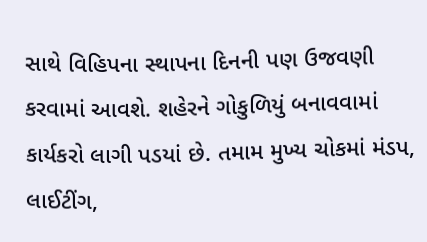સાથે વિહિપના સ્થાપના દિનની પણ ઉજવણી કરવામાં આવશે. શહેરને ગોકુળિયું બનાવવામાં કાર્યકરો લાગી પડયાં છે. તમામ મુખ્ય ચોકમાં મંડપ, લાઈટીંગ,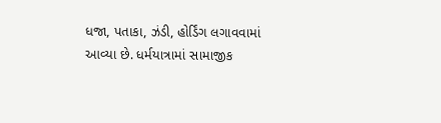ધજા, પતાકા, ઝંડી, હોર્ડિંગ લગાવવામાં આવ્યા છે. ધર્મયાત્રામાં સામાજીક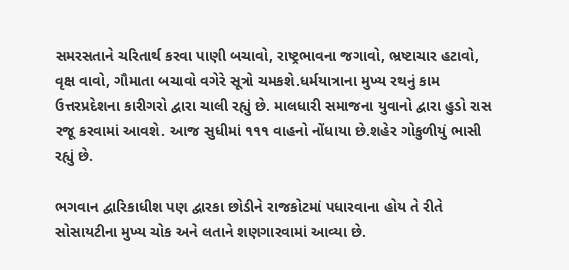સમરસતાને ચરિતાર્થ કરવા પાણી બચાવો, રાષ્ટ્રભાવના જગાવો, ભ્રષ્ટાચાર હટાવો, વૃક્ષ વાવો, ગૌમાતા બચાવો વગેરે સૂત્રો ચમકશે.ધર્મયાત્રાના મુખ્ય રથનું કામ ઉત્તરપ્રદેશના કારીગરો દ્વારા ચાલી રહ્યું છે. માલધારી સમાજના યુવાનો દ્વારા હુડો રાસ રજૂ કરવામાં આવશે. આજ સુધીમાં ૧૧૧ વાહનો નોંધાયા છે.શહેર ગોકુળીયું ભાસી રહ્યું છે.

ભગવાન દ્વારિકાધીશ પણ દ્વારકા છોડીને રાજકોટમાં પધારવાના હોય તે રીતે સોસાયટીના મુખ્ય ચોક અને લતાને શણગારવામાં આવ્યા છે.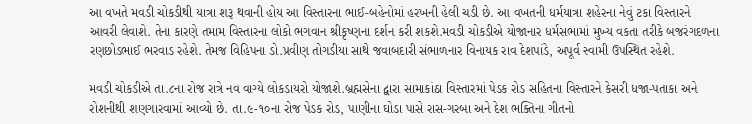આ વખતે મવડી ચોકડીથી યાત્રા શરૂ થવાની હોય આ વિસ્તારના ભાઈ-બહેનોમાં હરખની હેલી ચડી છે. આ વખતની ધર્મયાત્રા શહેરના નેવું ટકા વિસ્તારને આવરી લેવાશે. તેના કારણે તમામ વિસ્તારના લોકો ભગવાન શ્રીકૃષ્ણના દર્શન કરી શકશે.મવડી ચોકડીએ યોજાનાર ધર્મસભામાં મુખ્ય વકતા તરીકે બજરંગદળના રણછોડભાઈ ભરવાડ રહેશે. તેમજ વિહિપના ડો.પ્રવીણ તોગડીયા સાથે જવાબદારી સંભાળનાર વિનાયક રાવ દેશપાંડે, અપૂર્વ સ્વામી ઉપસ્થિત રહેશે.

મવડી ચોકડીએ તા.૮ના રોજ રાત્રે નવ વાગ્યે લોકડાયરો યોજાશે.બ્રહ્મસેના દ્વારા સામાકાંઠા વિસ્તારમાં પેડક રોડ સહિતના વિસ્તારને કેસરી ધજા-પતાકા અને રોશનીથી શણગારવામાં આવ્યો છે. તા.૯-૧૦ના રોજ પેડક રોડ, પાણીના ઘોડા પાસે રાસ-ગરબા અને દેશ ભક્તિના ગીતનો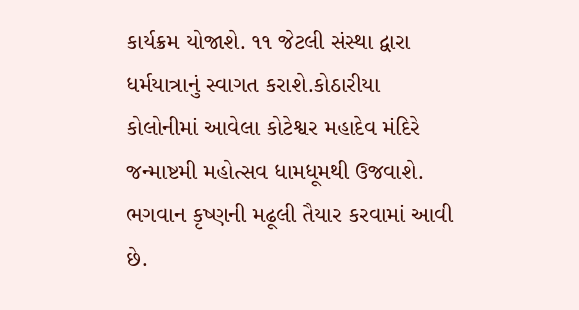કાર્યક્રમ યોજાશે. ૧૧ જેટલી સંસ્થા દ્વારા ધર્મયાત્રાનું સ્વાગત કરાશે.કોઠારીયા કોલોનીમાં આવેલા કોટેશ્વર મહાદેવ મંદિરે જન્માષ્ટમી મહોત્સવ ધામધૂમથી ઉજવાશે. ભગવાન કૃષ્ણની મઢૂલી તૈયાર કરવામાં આવી છે.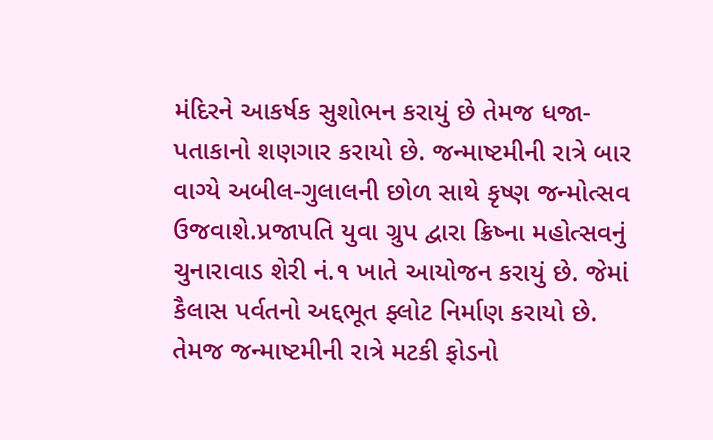મંદિરને આકર્ષક સુશોભન કરાયું છે તેમજ ધજા-પતાકાનો શણગાર કરાયો છે. જન્માષ્ટમીની રાત્રે બાર વાગ્યે અબીલ-ગુલાલની છોળ સાથે કૃષ્ણ જન્મોત્સવ ઉજવાશે.પ્રજાપતિ યુવા ગ્રુપ દ્વારા ક્રિષ્ના મહોત્સવનું ચુનારાવાડ શેરી નં.૧ ખાતે આયોજન કરાયું છે. જેમાં કૈલાસ પર્વતનો અદ્દભૂત ફ્લોટ નિર્માણ કરાયો છે. તેમજ જન્માષ્ટમીની રાત્રે મટકી ફોડનો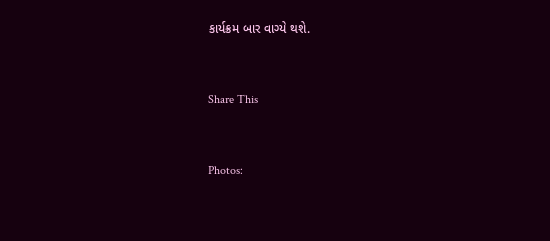કાર્યક્રમ બાર વાગ્યે થશે.


Share This


Photos: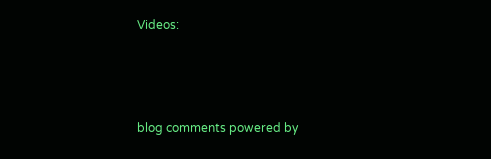Videos:



blog comments powered by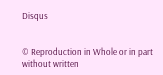Disqus


© Reproduction in Whole or in part without written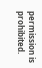permission is prohibited.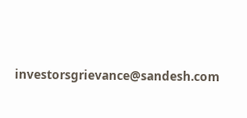investorsgrievance@sandesh.com